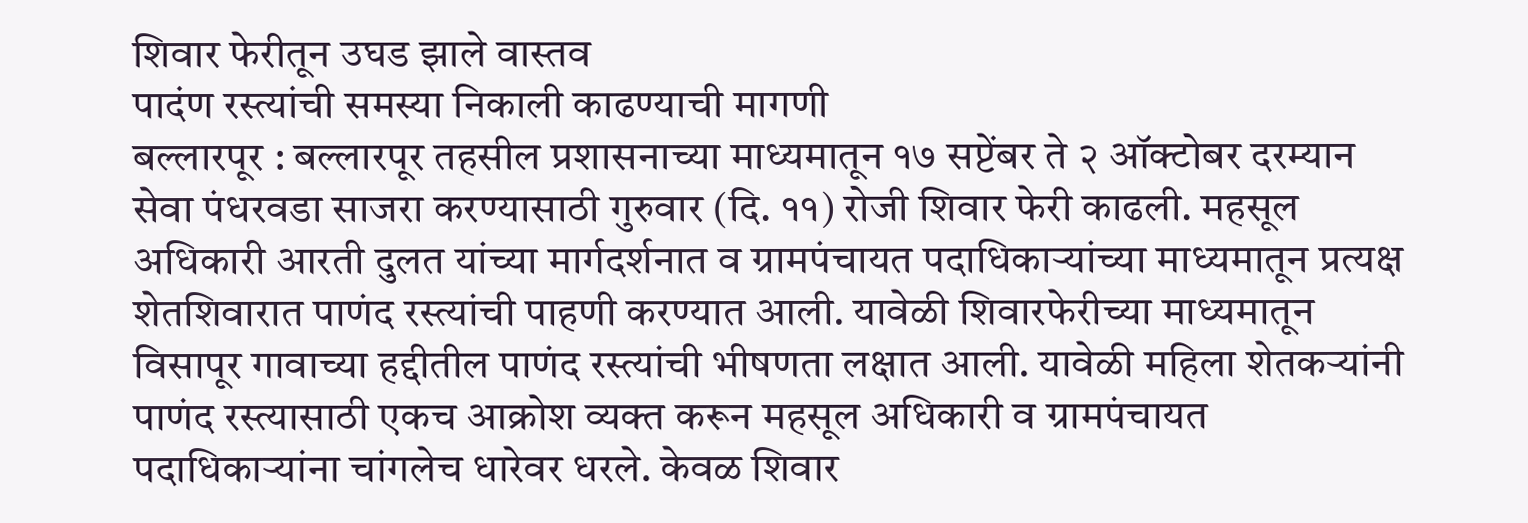शिवार फेरीतून उघड झाले वास्तव
पादंण रस्त्यांची समस्या निकाली काढण्याची मागणी
बल्लारपूर : बल्लारपूर तहसील प्रशासनाच्या माध्यमातून १७ सप्टेंबर ते २ ऑक्टोबर दरम्यान सेवा पंधरवडा साजरा करण्यासाठी गुरुवार (दि. ११) रोजी शिवार फेरी काढली. महसूल अधिकारी आरती दुलत यांच्या मार्गदर्शनात व ग्रामपंचायत पदाधिकाऱ्यांच्या माध्यमातून प्रत्यक्ष शेतशिवारात पाणंद रस्त्यांची पाहणी करण्यात आली. यावेळी शिवारफेरीच्या माध्यमातून विसापूर गावाच्या हद्दीतील पाणंद रस्त्यांची भीषणता लक्षात आली. यावेळी महिला शेतकऱ्यांनी पाणंद रस्त्यासाठी एकच आक्रोश व्यक्त करून महसूल अधिकारी व ग्रामपंचायत पदाधिकाऱ्यांना चांगलेच धारेवर धरले. केवळ शिवार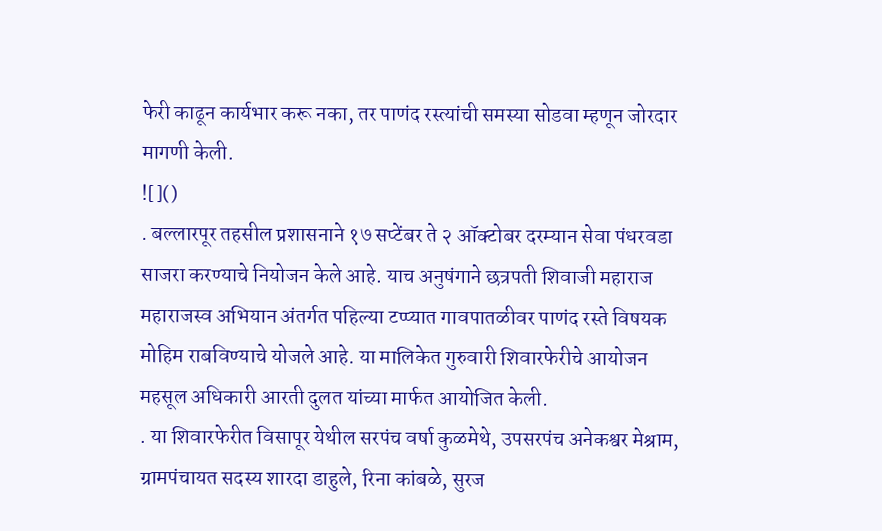फेरी काढून कार्यभार करू नका, तर पाणंद रस्त्यांची समस्या सोडवा म्हणून जोरदार मागणी केली.
![]()
. बल्लारपूर तहसील प्रशासनाने १७ सप्टेंबर ते २ ऑक्टोबर दरम्यान सेवा पंधरवडा साजरा करण्याचे नियोजन केले आहे. याच अनुषंगाने छत्रपती शिवाजी महाराज महाराजस्व अभियान अंतर्गत पहिल्या टप्प्यात गावपातळीवर पाणंद रस्ते विषयक मोहिम राबविण्याचे योजले आहे. या मालिकेत गुरुवारी शिवारफेरीचे आयोजन महसूल अधिकारी आरती दुलत यांच्या मार्फत आयोजित केली.
. या शिवारफेरीत विसापूर येथील सरपंच वर्षा कुळमेथे, उपसरपंच अनेकश्वर मेश्राम, ग्रामपंचायत सदस्य शारदा डाहुले, रिना कांबळे, सुरज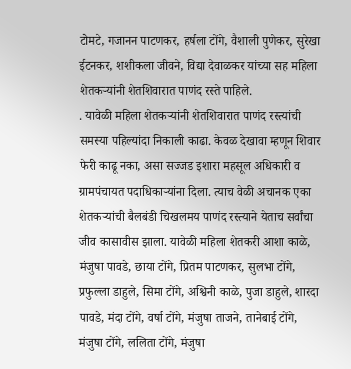टोमटे, गजानन पाटणकर, हर्षला टोंगे, वैशाली पुणेकर, सुरेखा ईटनकर, शशीकला जीवने, विद्या देवाळकर यांच्या सह महिला शेतकऱ्यांनी शेतशिवारात पाणंद रस्ते पाहिले.
. यावेळी महिला शेतकऱ्यांनी शेतशिवारात पाणंद रस्त्यांची समस्या पहिल्यांदा निकाली काढा. केवळ देखावा म्हणून शिवार फेरी काढू नका, असा सज्जड इशारा महसूल अधिकारी व ग्रामपंचायत पदाधिकाऱ्यांना दिला. त्याच वेळी अचानक एका शेतकऱ्यांची बैलबंडी चिखलमय पाणंद रस्त्याने येताच सर्वांचा जीव कासावीस झाला. यावेळी महिला शेतकरी आशा काळे, मंजुषा पावडे, छाया टोंगे, प्रितम पाटणकर, सुलभा टोंगे, प्रफुल्ला डाहुले, सिमा टोंगे, अश्विनी काळे, पुजा डाहुले, शारदा पावडे, मंदा टोंगे, वर्षा टोंगे, मंजुषा ताजने, तानेबाई टोंगे, मंजुषा टोंगे, ललिता टोंगे, मंजुषा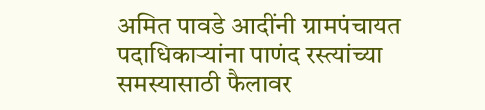अमित पावडे आदींनी ग्रामपंचायत पदाधिकाऱ्यांना पाणंद रस्त्यांच्या समस्यासाठी फैलावर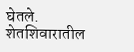घेतले. शेतशिवारातील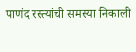पाणंद रस्त्यांची समस्या निकाली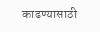काढण्यासाठी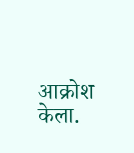आक्रोश केला.